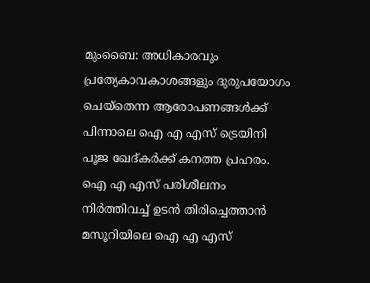മുംബൈ: അധികാരവും പ്രത്യേകാവകാശങ്ങളും ദുരുപയോഗം ചെയ്തെന്ന ആരോപണങ്ങൾക്ക് പിന്നാലെ ഐ എ എസ് ട്രെയിനി പൂജ ഖേദ്കർക്ക് കനത്ത പ്രഹരം. ഐ എ എസ് പരിശീലനം നിർത്തിവച്ച് ഉടൻ തിരിച്ചെത്താൻ മസൂറിയിലെ ഐ എ എസ്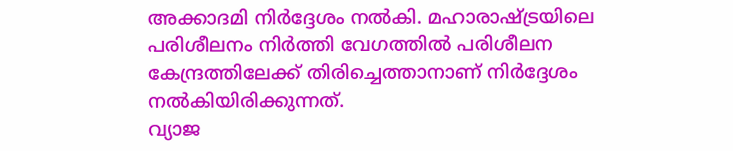അക്കാദമി നിർദ്ദേശം നൽകി. മഹാരാഷ്ട്രയിലെ പരിശീലനം നിർത്തി വേഗത്തിൽ പരിശീലന കേന്ദ്രത്തിലേക്ക് തിരിച്ചെത്താനാണ് നിർദ്ദേശം നൽകിയിരിക്കുന്നത്.
വ്യാജ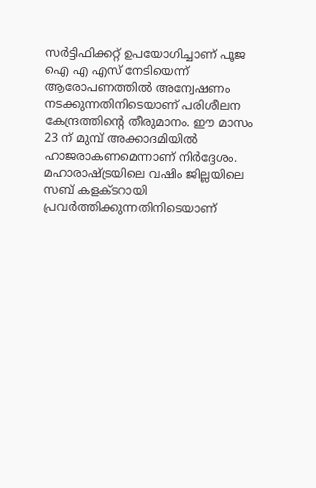സർട്ടിഫിക്കറ്റ് ഉപയോഗിച്ചാണ് പൂജ ഐ എ എസ് നേടിയെന്ന് ആരോപണത്തിൽ അന്വേഷണം നടക്കുന്നതിനിടെയാണ് പരിശീലന കേന്ദ്രത്തിന്റെ തീരുമാനം. ഈ മാസം 23 ന് മുമ്പ് അക്കാദമിയിൽ ഹാജരാകണമെന്നാണ് നിർദ്ദേശം. മഹാരാഷ്ട്രയിലെ വഷിം ജില്ലയിലെ സബ് കളക്ടറായി പ്രവർത്തിക്കുന്നതിനിടെയാണ്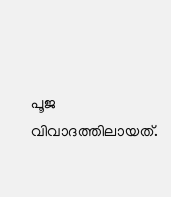പൂജ വിവാദത്തിലായത്.